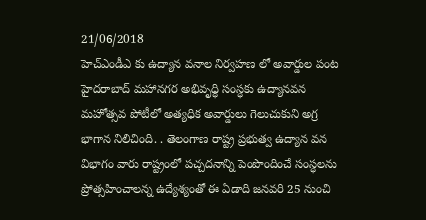21/06/2018
హెచ్ఎండీఎ కు ఉద్యాన వనాల నిర్వహణ లో అవార్డుల పంట
హైదరాబాద్ మహానగర అభివృధ్ధి సంస్ధకు ఉద్యానవన మహోత్సవ పోటీలో అత్యధిక అవార్డులు గెలుచుకుని అగ్ర భాగాన నిలిచింది. . తెలంగాణ రాష్ట్ర ప్రభుత్వ ఉద్యాన వన విభాగం వారు రాష్ట్రంలో పచ్చదనాన్ని పెంపొందించే సంస్ధలను ప్రోత్సహించాలన్న ఉద్యేశ్యంతో ఈ ఏడాది జనవరి 25 నుంచి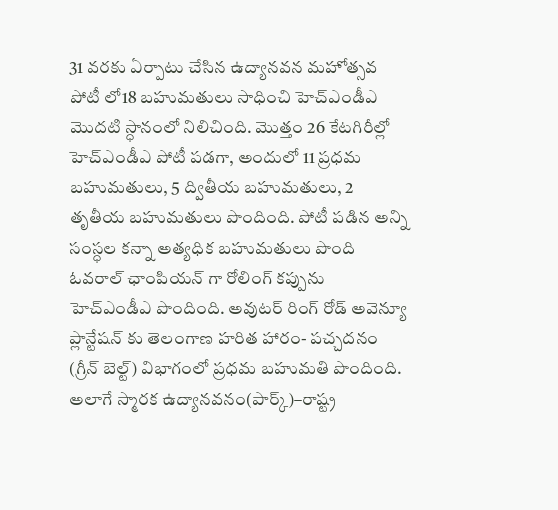31 వరకు ఏర్పాటు చేసిన ఉద్యానవన మహోత్సవ పోటీ లో18 బహుమతులు సాధించి హెచ్ఎండీఎ మొదటి స్ధానంలో నిలిచింది. మొత్తం 26 కేటగిరీల్లో హెచ్ఎండీఎ పోటీ పడగా, అందులో 11 ప్రధమ బహుమతులు, 5 ద్వితీయ బహుమతులు, 2 తృతీయ బహుమతులు పొందింది. పోటీ పడిన అన్ని సంస్ధల కన్నా అత్యధిక బహుమతులు పొంది ఓవరాల్ ఛాంపియన్ గా రోలింగ్ కప్పును హెచ్ఎండీఎ పొందింది. అవుటర్ రింగ్ రోడ్ అవెన్యూ ప్లాన్టేషన్ కు తెలంగాణ హరిత హారం- పచ్చదనం (గ్రీన్ బెల్ట్) విభాగంలో ప్రధమ బహుమతి పొందింది. అలాగే స్మారక ఉద్యానవనం(పార్క్)–రాష్ట్ర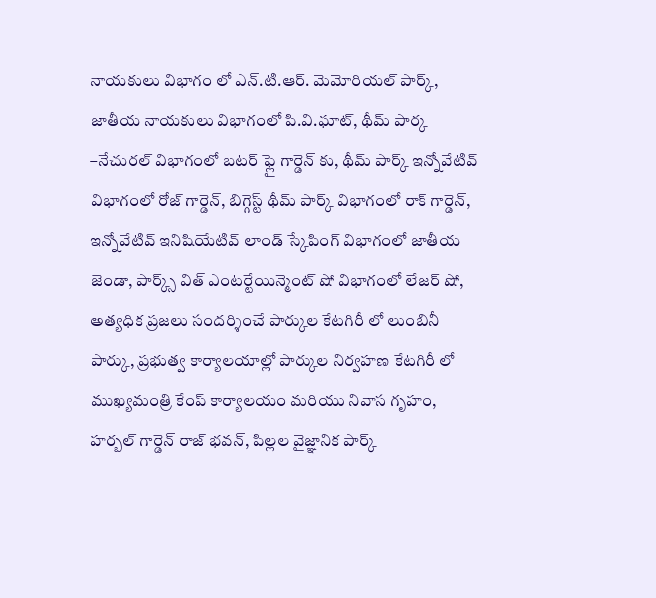నాయకులు విభాగం లో ఎన్.టి.ఆర్. మెమోరియల్ పార్క్, జాతీయ నాయకులు విభాగంలో పి.వి.ఘాట్, థీమ్ పార్క –నేచురల్ విభాగంలో బటర్ ఫ్లై గార్డెన్ కు, థీమ్ పార్క్ ఇన్నోవేటివ్ విభాగంలో రోజ్ గార్డెన్, బిగ్గెస్ట్ థీమ్ పార్క్ విభాగంలో రాక్ గార్డెన్, ఇన్నోవేటివ్ ఇనిషియేటివ్ లాండ్ స్కేపింగ్ విభాగంలో జాతీయ జెండా, పార్క్స్ విత్ ఎంటర్టేయిన్మెంట్ షో విభాగంలో లేజర్ షో, అత్యధిక ప్రజలు సందర్శించే పార్కుల కేటగిరీ లో లుంబినీ పార్కు, ప్రభుత్వ కార్యాలయాల్లో పార్కుల నిర్వహణ కేటగిరీ లో ముఖ్యమంత్రి కేంప్ కార్యాలయం మరియు నివాస గృహం, హర్బల్ గార్డెన్ రాజ్ భవన్, పిల్లల వైజ్ఞానిక పార్క్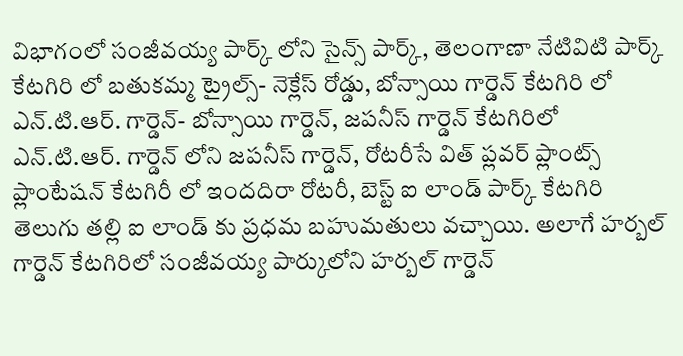విభాగంలో సంజీవయ్య పార్క్ లోని సైన్స్ పార్క్, తెలంగాణా నేటివిటి పార్క్ కేటగిరి లో బతుకమ్మ ట్రైల్స్- నెక్లేస్ రోడ్డు, బోన్సాయి గార్డెన్ కేటగిరి లో ఎన్.టి.ఆర్. గార్డెన్- బోన్సాయి గార్డెన్, జపనీస్ గార్డెన్ కేటగిరిలో ఎన్.టి.ఆర్. గార్డెన్ లోని జపనీస్ గార్డెన్, రోటరీసే విత్ ప్లవర్ ప్లాంట్స్ ప్లాంటేషన్ కేటగిరీ లో ఇందదిరా రోటరీ, బెస్ట్ ఐ లాండ్ పార్క్ కేటగిరి తెలుగు తల్లి ఐ లాండ్ కు ప్రధమ బహుమతులు వచ్చాయి. అలాగే హర్బల్ గార్డెన్ కేటగిరిలో సంజీవయ్య పార్కులోని హర్బల్ గార్డెన్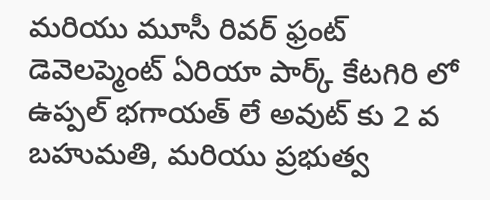మరియు మూసీ రివర్ ఫ్రంట్ డెవెలప్మెంట్ ఏరియా పార్క్ కేటగిరి లో ఉప్పల్ భగాయత్ లే అవుట్ కు 2 వ బహుమతి, మరియు ప్రభుత్వ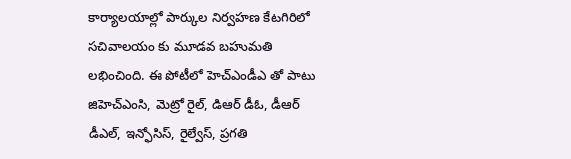కార్యాలయాల్లో పార్కుల నిర్వహణ కేటగిరిలో సచివాలయం కు మూడవ బహుమతి లభించింది. ఈ పోటీలో హెచ్ఎండీఎ తో పాటు జిహెచ్ఎంసి, మెట్రో రైల్, డిఆర్ డీఓ, డీఆర్ డీఎల్, ఇన్ఫోసిస్, రైల్వేస్, ప్రగతి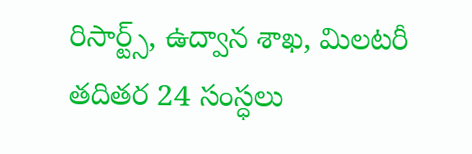రిసార్ట్స్, ఉద్వాన శాఖ, మిలటరీ తదితర 24 సంస్ధలు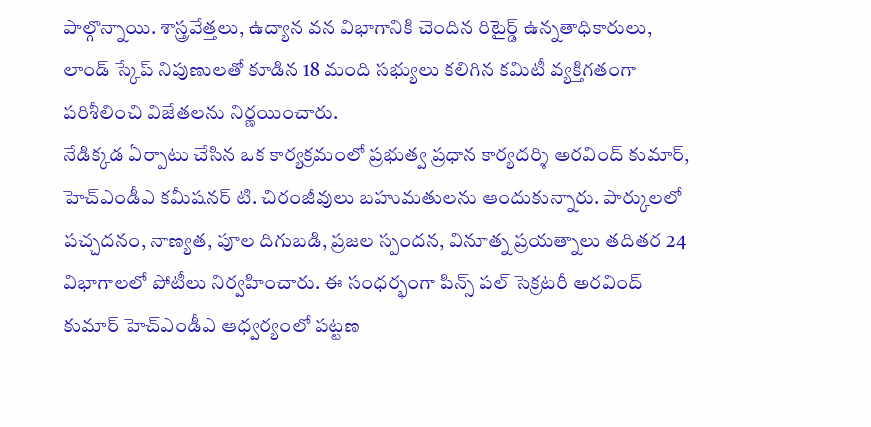పాల్గొన్నాయి. శాస్త్రవేత్తలు, ఉద్యాన వన విభాగానికి చెందిన రిటైర్డ్ ఉన్నతాధికారులు, లాండ్ స్కేప్ నిపుణులతో కూడిన 18 మంది సభ్యులు కలిగిన కమిటీ వ్యక్తిగతంగా పరిశీలించి విజేతలను నిర్ణయించారు.
నేడిక్కడ ఏర్పాటు చేసిన ఒక కార్యక్రమంలో ప్రభుత్వ ప్రధాన కార్యదర్శి అరవింద్ కుమార్, హెచ్ఎండీఎ కమీషనర్ టి. చిరంజీవులు బహుమతులను ఆందుకున్నారు. పార్కులలో పచ్చదనం, నాణ్యత, పూల దిగుబడి, ప్రజల స్పందన, వినూత్న ప్రయత్నాలు తదితర 24 విభాగాలలో పోటీలు నిర్వహించారు. ఈ సంధర్భంగా పిన్స్ పల్ సెక్రటరీ అరవింద్ కుమార్ హెచ్ఎండీఎ ఆధ్వర్యంలో పట్టణ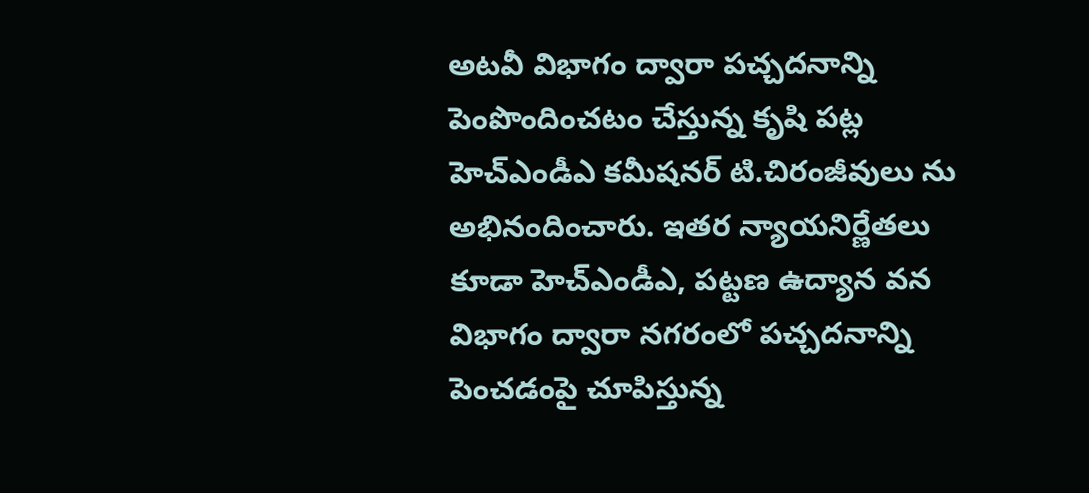అటవీ విభాగం ద్వారా పచ్చదనాన్ని పెంపొందించటం చేస్తున్న కృషి పట్ల హెచ్ఎండీఎ కమీషనర్ టి.చిరంజీవులు ను అభినందించారు. ఇతర న్యాయనిర్ణేతలు కూడా హెచ్ఎండీఎ, పట్టణ ఉద్యాన వన విభాగం ద్వారా నగరంలో పచ్చదనాన్ని పెంచడంపై చూపిస్తున్న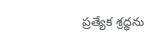ప్రత్యేక శ్రధ్ధను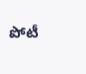పోటీ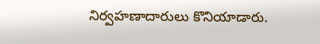నిర్వహణాదారులు కొనియాడారు.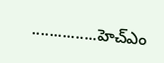...............హెచ్ఎం